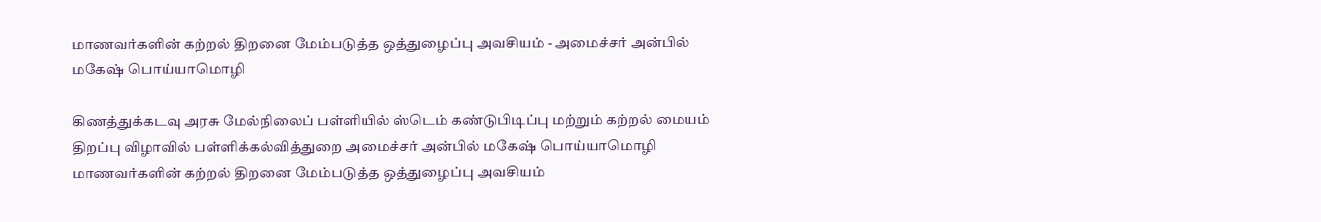மாணவர்களின் கற்றல் திறனை மேம்படுத்த ஒத்துழைப்பு அவசியம் - அமைச்சர் அன்பில் மகேஷ் பொய்யாமொழி

கிணத்துக்கடவு அரசு மேல்நிலைப் பள்ளியில் ஸ்டெம் கண்டுபிடிப்பு மற்றும் கற்றல் மையம் திறப்பு விழாவில் பள்ளிக்கல்வித்துறை அமைச்சர் அன்பில் மகேஷ் பொய்யாமொழி மாணவர்களின் கற்றல் திறனை மேம்படுத்த ஒத்துழைப்பு அவசியம்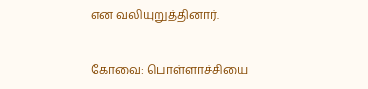என வலியுறுத்தினார்.


கோவை: பொள்ளாச்சியை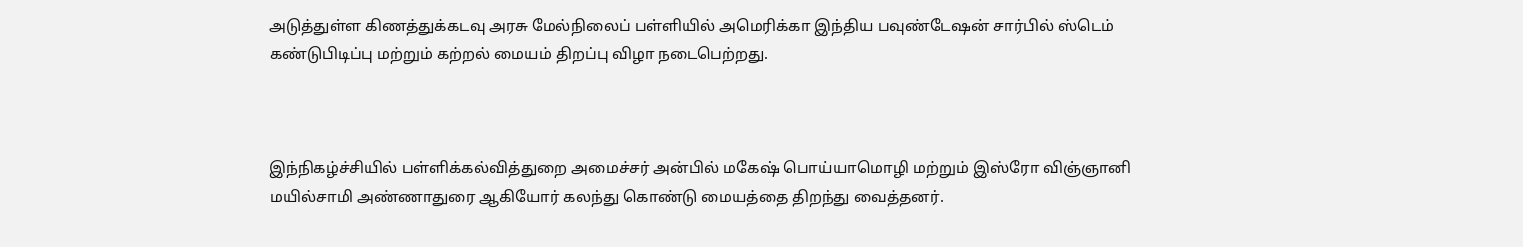அடுத்துள்ள கிணத்துக்கடவு அரசு மேல்நிலைப் பள்ளியில் அமெரிக்கா இந்திய பவுண்டேஷன் சார்பில் ஸ்டெம் கண்டுபிடிப்பு மற்றும் கற்றல் மையம் திறப்பு விழா நடைபெற்றது.



இந்நிகழ்ச்சியில் பள்ளிக்கல்வித்துறை அமைச்சர் அன்பில் மகேஷ் பொய்யாமொழி மற்றும் இஸ்ரோ விஞ்ஞானி மயில்சாமி அண்ணாதுரை ஆகியோர் கலந்து கொண்டு மையத்தை திறந்து வைத்தனர்.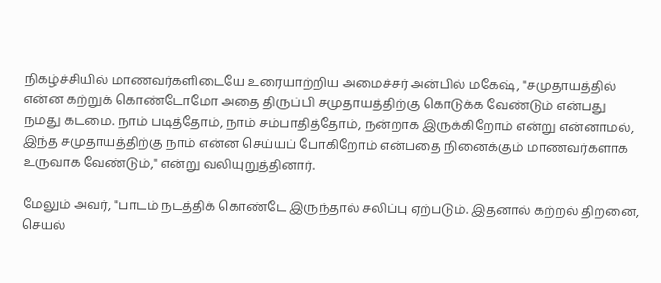நிகழ்ச்சியில் மாணவர்களிடையே உரையாற்றிய அமைச்சர் அன்பில் மகேஷ், "சமுதாயத்தில் என்ன கற்றுக் கொண்டோமோ அதை திருப்பி சமுதாயத்திற்கு கொடுக்க வேண்டும் என்பது நமது கடமை. நாம் படித்தோம், நாம் சம்பாதித்தோம், நன்றாக இருக்கிறோம் என்று என்னாமல், இந்த சமுதாயத்திற்கு நாம் என்ன செய்யப் போகிறோம் என்பதை நினைக்கும் மாணவர்களாக உருவாக வேண்டும்," என்று வலியுறுத்தினார்.

மேலும் அவர், "பாடம் நடத்திக் கொண்டே இருந்தால் சலிப்பு ஏற்படும். இதனால் கற்றல் திறனை, செயல்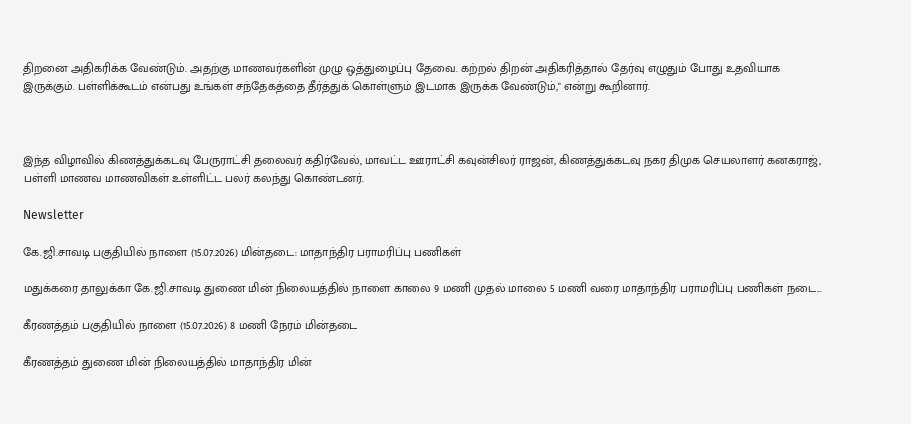திறனை அதிகரிக்க வேண்டும். அதற்கு மாணவர்களின் முழு ஒத்துழைப்பு தேவை. கற்றல் திறன் அதிகரித்தால் தேர்வு எழுதும் போது உதவியாக இருக்கும். பள்ளிக்கூடம் என்பது உங்கள் சந்தேகத்தை தீர்த்துக் கொள்ளும் இடமாக இருக்க வேண்டும்," என்று கூறினார்.



இந்த விழாவில் கிணத்துக்கடவு பேருராட்சி தலைவர் கதிர்வேல், மாவட்ட ஊராட்சி கவுன்சிலர் ராஜன், கிணத்துக்கடவு நகர திமுக செயலாளர் கனகராஜ், பள்ளி மாணவ மாணவிகள் உள்ளிட்ட பலர் கலந்து கொண்டனர்.

Newsletter

கே.ஜி.சாவடி பகுதியில் நாளை (15.07.2026) மின்தடை: மாதாந்திர பராமரிப்பு பணிகள்

மதுக்கரை தாலுக்கா கே.ஜி.சாவடி துணை மின் நிலையத்தில் நாளை காலை 9 மணி முதல் மாலை 5 மணி வரை மாதாந்திர பராமரிப்பு பணிகள் நடை...

கீரணத்தம் பகுதியில் நாளை (15.07.2026) 8 மணி நேரம் மின்தடை

கீரணத்தம் துணை மின் நிலையத்தில் மாதாந்திர மின்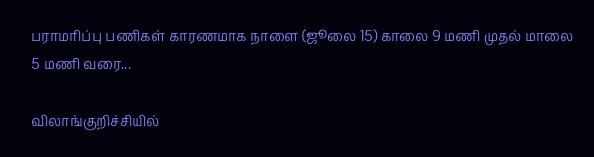பராமரிப்பு பணிகள் காரணமாக நாளை (ஜூலை 15) காலை 9 மணி முதல் மாலை 5 மணி வரை...

விலாங்குறிச்சியில்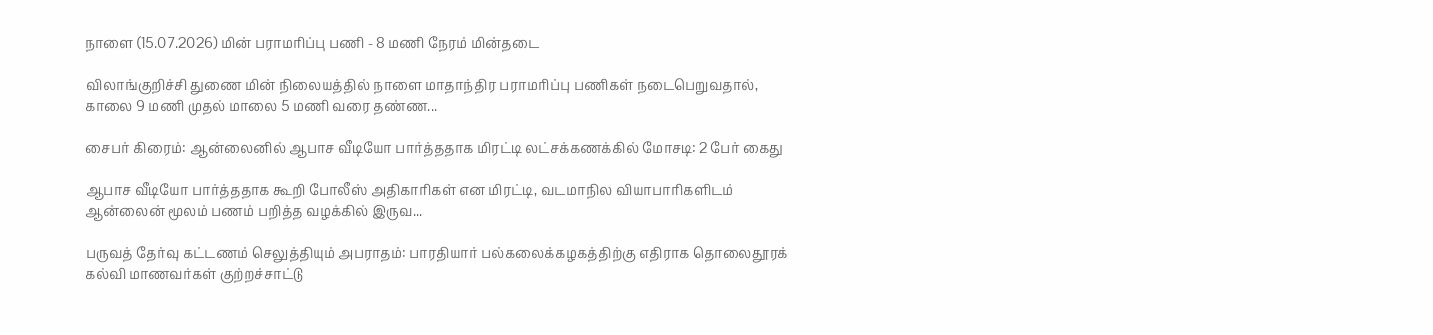நாளை (15.07.2026) மின் பராமரிப்பு பணி - 8 மணி நேரம் மின்தடை

விலாங்குறிச்சி துணை மின் நிலையத்தில் நாளை மாதாந்திர பராமரிப்பு பணிகள் நடைபெறுவதால், காலை 9 மணி முதல் மாலை 5 மணி வரை தண்ண...

சைபர் கிரைம்: ஆன்லைனில் ஆபாச வீடியோ பார்த்ததாக மிரட்டி லட்சக்கணக்கில் மோசடி: 2 பேர் கைது

ஆபாச வீடியோ பார்த்ததாக கூறி போலீஸ் அதிகாரிகள் என மிரட்டி, வடமாநில வியாபாரிகளிடம் ஆன்லைன் மூலம் பணம் பறித்த வழக்கில் இருவ...

பருவத் தேர்வு கட்டணம் செலுத்தியும் அபராதம்: பாரதியார் பல்கலைக்கழகத்திற்கு எதிராக தொலைதூரக் கல்வி மாணவர்கள் குற்றச்சாட்டு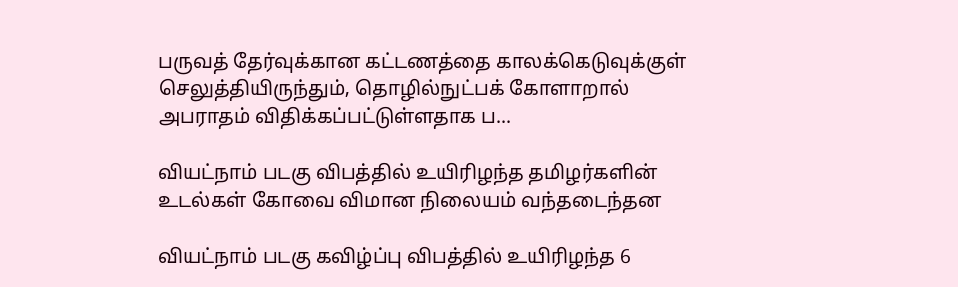பருவத் தேர்வுக்கான கட்டணத்தை காலக்கெடுவுக்குள் செலுத்தியிருந்தும், தொழில்நுட்பக் கோளாறால் அபராதம் விதிக்கப்பட்டுள்ளதாக ப...

வியட்நாம் படகு விபத்தில் உயிரிழந்த தமிழர்களின் உடல்கள் கோவை விமான நிலையம் வந்தடைந்தன

வியட்நாம் படகு கவிழ்ப்பு விபத்தில் உயிரிழந்த 6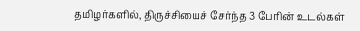தமிழர்களில், திருச்சியைச் சேர்ந்த 3 பேரின் உடல்கள்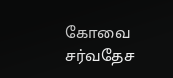கோவை சர்வதேச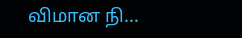விமான நி...